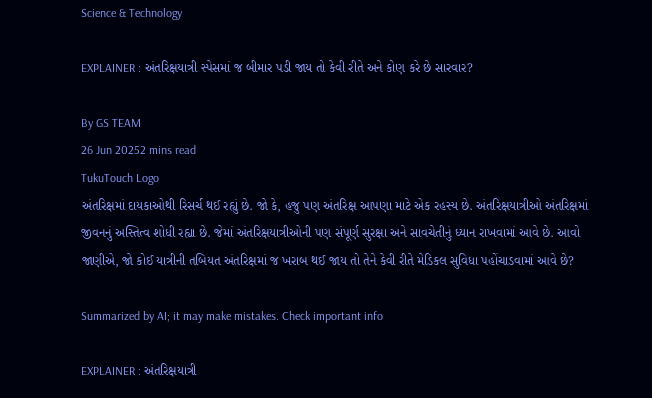Science & Technology

EXPLAINER : અંતરિક્ષયાત્રી સ્પેસમાં જ બીમાર પડી જાય તો કેવી રીતે અને કોણ કરે છે સારવાર?

By GS TEAM
26 Jun 20252 mins read
TukuTouch Logo
અંતરિક્ષમાં દાયકાઓથી રિસર્ચ થઈ રહ્યું છે. જો કે, હજુ પણ અંતરિક્ષ આપણા માટે એક રહસ્ય છે. અંતરિક્ષયાત્રીઓ અંતરિક્ષમાં જીવનનું અસ્તિત્વ શોધી રહ્યા છે. જેમાં અંતરિક્ષયાત્રીઓની પણ સંપૂર્ણ સુરક્ષા અને સાવચેતીનું ધ્યાન રાખવામાં આવે છે. આવો જાણીએ, જો કોઈ યાત્રીની તબિયત અંતરિક્ષમાં જ ખરાબ થઈ જાય તો તેને કેવી રીતે મેડિકલ સુવિધા પહોંચાડવામાં આવે છે?

Summarized by AI; it may make mistakes. Check important info

EXPLAINER : અંતરિક્ષયાત્રી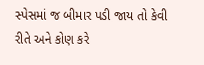સ્પેસમાં જ બીમાર પડી જાય તો કેવી રીતે અને કોણ કરે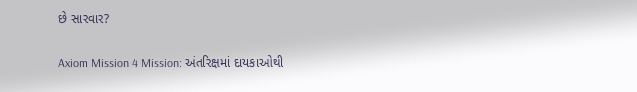છે સારવાર?

Axiom Mission 4 Mission: અંતરિક્ષમાં દાયકાઓથી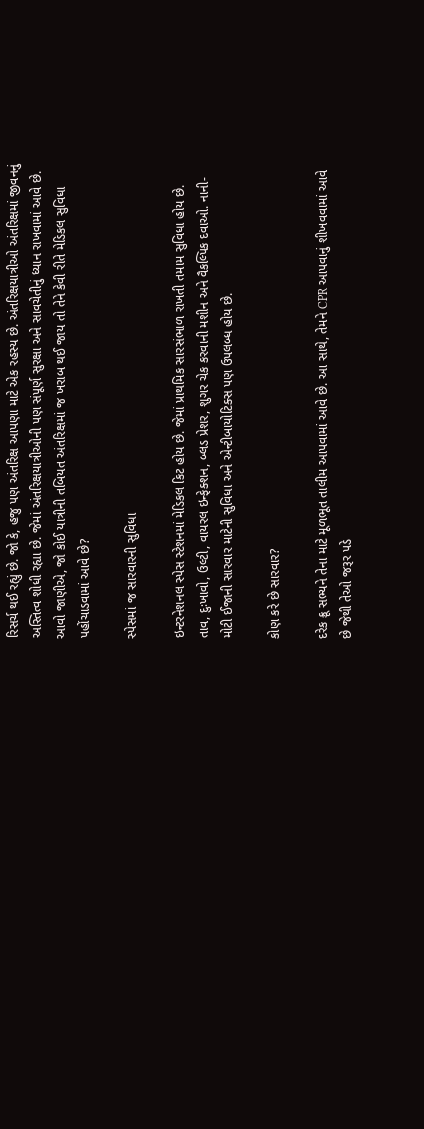રિસર્ચ થઈ રહ્યું છે. જો કે, હજુ પણ અંતરિક્ષ આપણા માટે એક રહસ્ય છે. અંતરિક્ષયાત્રીઓ અંતરિક્ષમાં જીવનનું અસ્તિત્વ શોધી રહ્યા છે. જેમાં અંતરિક્ષયાત્રીઓની પણ સંપૂર્ણ સુરક્ષા અને સાવચેતીનું ધ્યાન રાખવામાં આવે છે. આવો જાણીએ, જો કોઈ યાત્રીની તબિયત અંતરિક્ષમાં જ ખરાબ થઈ જાય તો તેને કેવી રીતે મેડિકલ સુવિધા પહોંચાડવામાં આવે છે?

સ્પેસમાં જ સારવારની સુવિધા

ઇન્ટરનેશનલ સ્પેસ સ્ટેશનમાં મેડિકલ કિટ હોય છે. જેમાં પ્રાથમિક સારસંભાળ રાખતી તમામ સુવિધા હોય છે. તાવ, દુઃખાવો, ઉલ્ટી, વાયરલ ઇન્ફેક્શન, બ્લડ પ્રેશર, શુગર ચેક કરવાની મશીન અને વૈકલ્પિક દવાઓ. નાની-મોટી ઈજાની સારવાર માટેની સુવિધા અને એન્ટીબાયોટિક્સ પણ ઉપલબ્ધ હોય છે.

કોણ કરે છે સારવાર?

દરેક ક્રૂ સભ્યને તેના માટે મૂળભૂત તાલીમ આપવામાં આવે છે. આ સાથે, તેમને CPR આપવાનું શીખવવામાં આવે છે જેથી તેઓ જરૂર પડે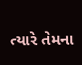ત્યારે તેમના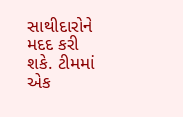સાથીદારોને મદદ કરી શકે. ટીમમાં એક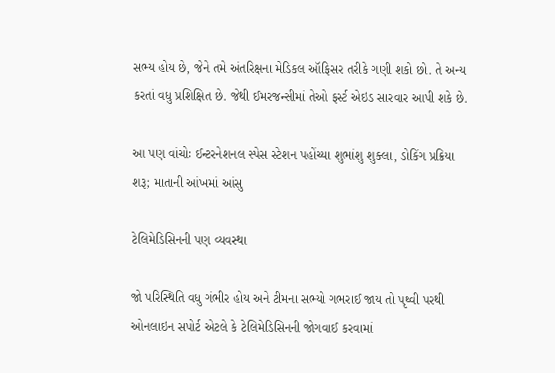સભ્ય હોય છે, જેને તમે અંતરિક્ષના મેડિકલ ઑફિસર તરીકે ગણી શકો છો. તે અન્ય કરતાં વધુ પ્રશિક્ષિત છે. જેથી ઈમરજન્સીમાં તેઓ ફર્સ્ટ એઇડ સારવાર આપી શકે છે.

આ પણ વાંચોઃ ઈન્ટરનેશનલ સ્પેસ સ્ટેશન પહોંચ્યા શુભાંશુ શુક્લા, ડોકિંગ પ્રક્રિયા શરૂ; માતાની આંખમાં આંસુ

ટેલિમેડિસિનની પણ વ્યવસ્થા

જો પરિસ્થિતિ વધુ ગંભીર હોય અને ટીમના સભ્યો ગભરાઈ જાય તો પૃથ્વી પરથી ઓનલાઇન સપોર્ટ એટલે કે ટેલિમેડિસિનની જોગવાઈ કરવામાં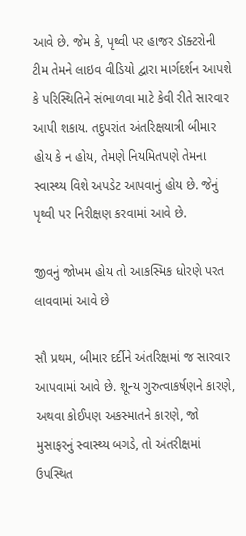આવે છે. જેમ કે, પૃથ્વી પર હાજર ડૉક્ટરોની ટીમ તેમને લાઇવ વીડિયો દ્વારા માર્ગદર્શન આપશે કે પરિસ્થિતિને સંભાળવા માટે કેવી રીતે સારવાર આપી શકાય. તદુપરાંત અંતરિક્ષયાત્રી બીમાર હોય કે ન હોય, તેમણે નિયમિતપણે તેમના સ્વાસ્થ્ય વિશે અપડેટ આપવાનું હોય છે. જેનું પૃથ્વી પર નિરીક્ષણ કરવામાં આવે છે.

જીવનું જોખમ હોય તો આકસ્મિક ધોરણે પરત લાવવામાં આવે છે

સૌ પ્રથમ, બીમાર દર્દીને અંતરિક્ષમાં જ સારવાર આપવામાં આવે છે. શૂન્ય ગુરુત્વાકર્ષણને કારણે, અથવા કોઈપણ અકસ્માતને કારણે, જો મુસાફરનું સ્વાસ્થ્ય બગડે, તો અંતરીક્ષમાં ઉપસ્થિત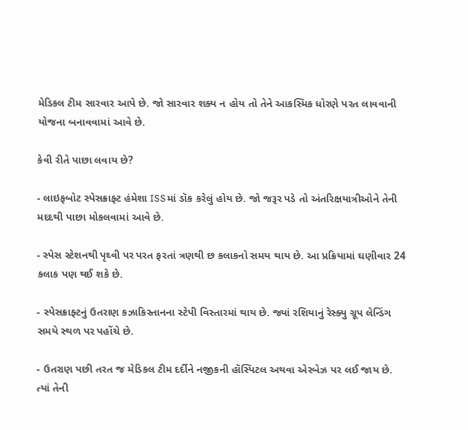મેડિકલ ટીમ સારવાર આપે છે. જો સારવાર શક્ય ન હોય તો તેને આકસ્મિક ધોરણે પરત લાવવાની યોજના બનાવવામાં આવે છે.

કેવી રીતે પાછા લવાય છે?

- લાઇફબોટ સ્પેસક્રાફ્ટ હંમેશા ISSમાં ડૉક કરેલું હોય છે. જો જરૂર પડે તો અંતરિક્ષયાત્રીઓને તેની મદદથી પાછા મોકલવામાં આવે છે.

- સ્પેસ સ્ટેશનથી પૃથ્વી પર પરત ફરતાં ત્રણથી છ કલાકનો સમય થાય છે. આ પ્રક્રિયામાં ઘણીવાર 24 કલાક પણ થઈ શકે છે.

- સ્પેસક્રાફ્ટનું ઉતરાણ કઝાકિસ્તાનના સ્ટેપી વિસ્તારમાં થાય છે. જ્યાં રશિયાનું રેસ્ક્યુ ગ્રૂપ લેન્ડિંગ સમયે સ્થળ પર પહોંચે છે.

- ઉતરાણ પછી તરત જ મેડિકલ ટીમ દર્દીને નજીકની હૉસ્પિટલ અથવા એરબેઝ પર લઈ જાય છે. ત્યાં તેની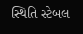સ્થિતિ સ્ટેબલ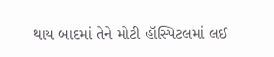થાય બાદમાં તેને મોટી હૉસ્પિટલમાં લઈ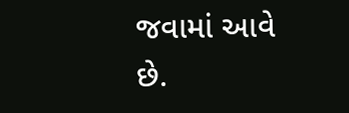જવામાં આવે છે.